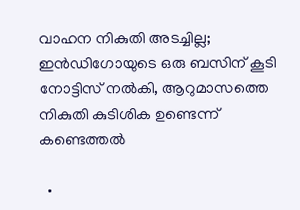വാഹന നികുതി അടച്ചില്ല; ഇന്‍ഡിഗോയുടെ ഒരു ബസിന് കൂടി നോട്ടിസ് നൽകി, ആറുമാസത്തെ നികുതി കുടിശിക ഉണ്ടെന്ന് കണ്ടെത്തല്‍

  •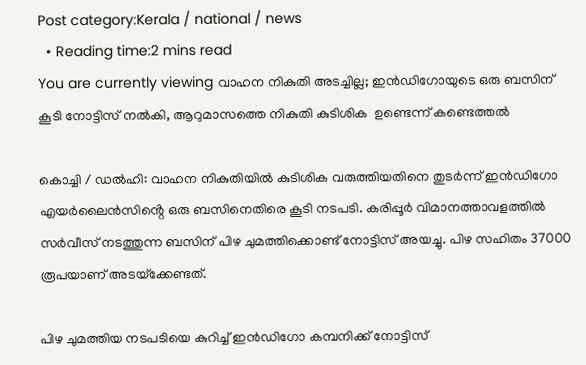Post category:Kerala / national / news
  • Reading time:2 mins read
You are currently viewing വാഹന നികുതി അടച്ചില്ല; ഇന്‍ഡിഗോയുടെ ഒരു ബസിന് കൂടി നോട്ടിസ് നൽകി, ആറുമാസത്തെ നികുതി കുടിശിക  ഉണ്ടെന്ന് കണ്ടെത്തല്‍

കൊച്ചി / ഡൽഹി: വാഹന നികുതിയില്‍ കുടിശിക വരുത്തിയതിനെ തുടര്‍ന്ന് ഇന്‍ഡിഗോ എയര്‍ലൈന്‍സിൻ്റെ ഒരു ബസിനെതിരെ കൂടി നടപടി. കരിപ്പൂര്‍ വിമാനത്താവളത്തില്‍ സര്‍വീസ് നടത്തുന്ന ബസിന് പിഴ ചുമത്തിക്കൊണ്ട് നോട്ടിസ് അയച്ചു. പിഴ സഹിതം 37000 രൂപയാണ് അടയ്‌ക്കേണ്ടത്.

പിഴ ചുമത്തിയ നടപടിയെ കുറിച്ച്‌ ഇന്‍ഡിഗോ കമ്പനിക്ക് നോട്ടിസ്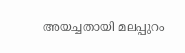അയച്ചതായി മലപ്പുറം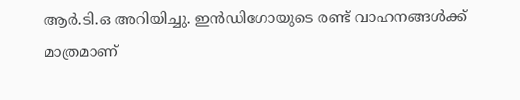ആര്‍.ടി.ഒ അറിയിച്ചു. ഇന്‍ഡിഗോയുടെ രണ്ട് വാഹനങ്ങള്‍ക്ക് മാത്രമാണ്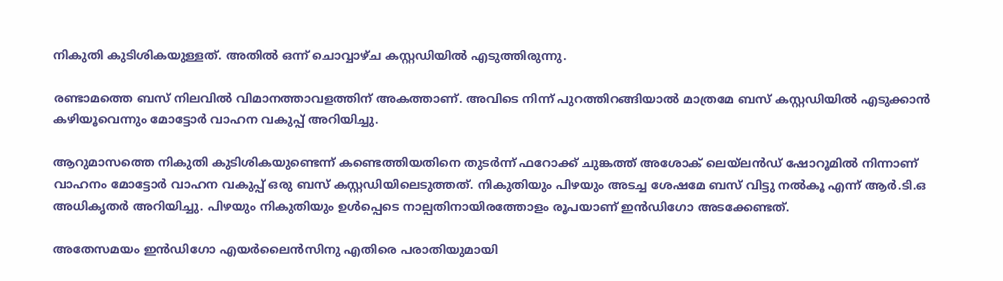നികുതി കുടിശികയുള്ളത്. അതില്‍ ഒന്ന് ചൊവ്വാഴ്‌ച കസ്റ്റഡിയില്‍ എടുത്തിരുന്നു.

രണ്ടാമത്തെ ബസ് നിലവില്‍ വിമാനത്താവളത്തിന് അകത്താണ്. അവിടെ നിന്ന് പുറത്തിറങ്ങിയാല്‍ മാത്രമേ ബസ് കസ്റ്റഡിയില്‍ എടുക്കാന്‍ കഴിയൂവെന്നും മോട്ടോര്‍ വാഹന വകുപ്പ് അറിയിച്ചു.

ആറുമാസത്തെ നികുതി കുടിശികയുണ്ടെന്ന് കണ്ടെത്തിയതിനെ തുടര്‍ന്ന് ഫറോക്ക് ചുങ്കത്ത് അശോക് ലെയ്‌ലന്‍ഡ് ഷോറൂമില്‍ നിന്നാണ് വാഹനം മോട്ടോര്‍ വാഹന വകുപ്പ് ഒരു ബസ് കസ്റ്റഡിയിലെടുത്തത്. നികുതിയും പിഴയും അടച്ച ശേഷമേ ബസ് വിട്ടു നല്‍കൂ എന്ന് ആര്‍.ടി.ഒ അധികൃതര്‍ അറിയിച്ചു. പിഴയും നികുതിയും ഉള്‍പ്പെടെ നാല്പതിനായിരത്തോളം രൂപയാണ് ഇന്‍ഡിഗോ അടക്കേണ്ടത്.

അതേസമയം ഇന്‍ഡിഗോ എയര്‍ലൈന്‍സിനു എതിരെ പരാതിയുമായി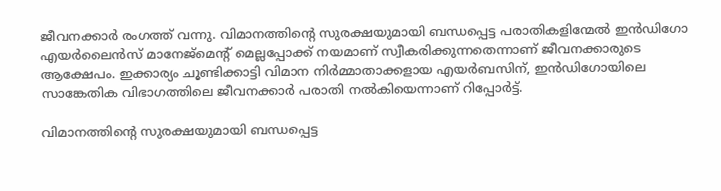ജീവനക്കാര്‍ രംഗത്ത് വന്നു. വിമാനത്തിൻ്റെ സുരക്ഷയുമായി ബന്ധപ്പെട്ട പരാതികളിന്മേല്‍ ഇന്‍ഡിഗോ എയര്‍ലൈന്‍സ് മാനേജ്‌മെന്റ് മെല്ലപ്പോക്ക് നയമാണ് സ്വീകരിക്കുന്നതെന്നാണ് ജീവനക്കാരുടെ ആക്ഷേപം. ഇക്കാര്യം ചൂണ്ടിക്കാട്ടി വിമാന നിര്‍മ്മാതാക്കളായ എയര്‍ബസിന്, ഇന്‍ഡിഗോയിലെ സാങ്കേതിക വിഭാഗത്തിലെ ജീവനക്കാര്‍ പരാതി നല്‍കിയെന്നാണ് റിപ്പോര്‍ട്ട്.

വിമാനത്തിൻ്റെ സുരക്ഷയുമായി ബന്ധപ്പെട്ട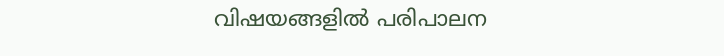വിഷയങ്ങളില്‍ പരിപാലന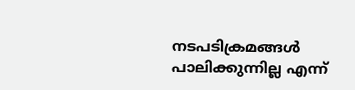നടപടിക്രമങ്ങള്‍ പാലിക്കുന്നില്ല എന്ന്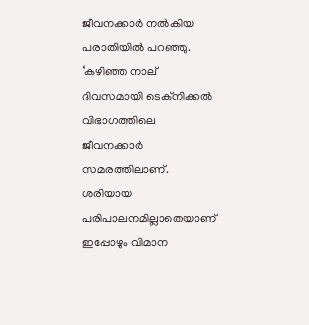ജീവനക്കാര്‍ നല്‍കിയ പരാതിയില്‍ പറഞ്ഞു. ‘കഴിഞ്ഞ നാല് ദിവസമായി ടെക്‌നിക്കല്‍ വിഭാഗത്തിലെ ജീവനക്കാര്‍ സമരത്തിലാണ്. ശരിയായ പരിപാലനമില്ലാതെയാണ് ഇപ്പോഴും വിമാന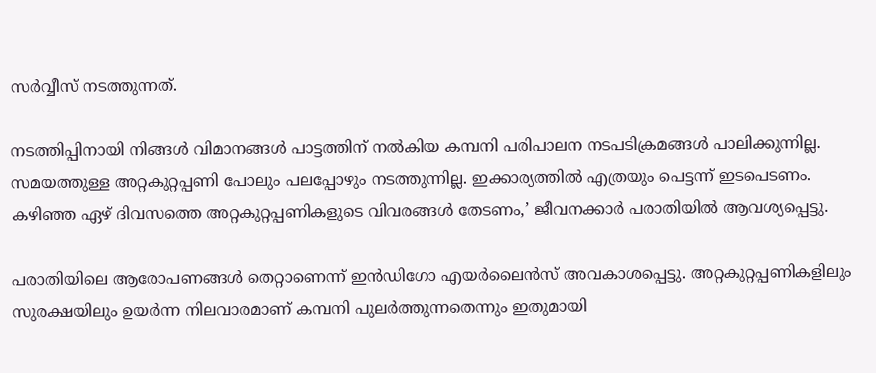സര്‍വ്വീസ് നടത്തുന്നത്.

നടത്തിപ്പിനായി നിങ്ങള്‍ വിമാനങ്ങള്‍ പാട്ടത്തിന് നല്‍കിയ കമ്പനി പരിപാലന നടപടിക്രമങ്ങള്‍ പാലിക്കുന്നില്ല. സമയത്തുള്ള അറ്റകുറ്റപ്പണി പോലും പലപ്പോഴും നടത്തുന്നില്ല. ഇക്കാര്യത്തില്‍ എത്രയും പെട്ടന്ന് ഇടപെടണം. കഴിഞ്ഞ ഏഴ് ദിവസത്തെ അറ്റകുറ്റപ്പണികളുടെ വിവരങ്ങള്‍ തേടണം,’ ജീവനക്കാര്‍ പരാതിയില്‍ ആവശ്യപ്പെട്ടു.

പരാതിയിലെ ആരോപണങ്ങള്‍ തെറ്റാണെന്ന് ഇന്‍ഡിഗോ എയര്‍ലൈന്‍സ് അവകാശപ്പെട്ടു. അറ്റകുറ്റപ്പണികളിലും സുരക്ഷയിലും ഉയര്‍ന്ന നിലവാരമാണ് കമ്പനി പുലര്‍ത്തുന്നതെന്നും ഇതുമായി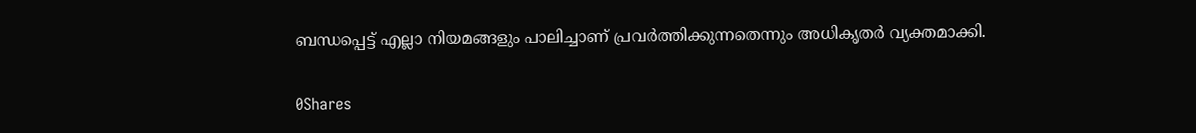ബന്ധപ്പെട്ട് എല്ലാ നിയമങ്ങളും പാലിച്ചാണ് പ്രവര്‍ത്തിക്കുന്നതെന്നും അധികൃതര്‍ വ്യക്തമാക്കി.

0Shares